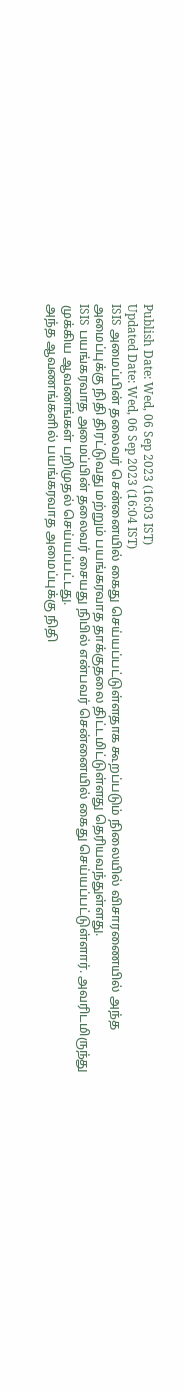Publish Date: Wed, 06 Sep 2023 (16:03 IST)
Updated Date: Wed, 06 Sep 2023 (16:04 IST)
ISIS அமைப்பின் தலைவர் சென்னையில் கைது செய்யப்பட்டுள்ளதாக கூறப்படும் நிலையில் விசாரணையில் அந்த அமைப்புக்கு நிதி திரட்டுவது மற்றும் பயங்கரவாத தாக்குதலை திட்டமிட்டுள்ளது தெரியவந்துள்ளது.
ISIS பயங்கரவாத அமைப்பின் தலைவர் சையது நிபில் என்பவர் சென்னையில் கைது செய்யப்பட்டுள்ளார். அவரிடமிருந்து முக்கிய ஆவணங்கள் பறிமுதல் செய்யப்பட்டது.
அந்த ஆவணங்களில் பயங்கரவாத அமைப்புக்கு நிதி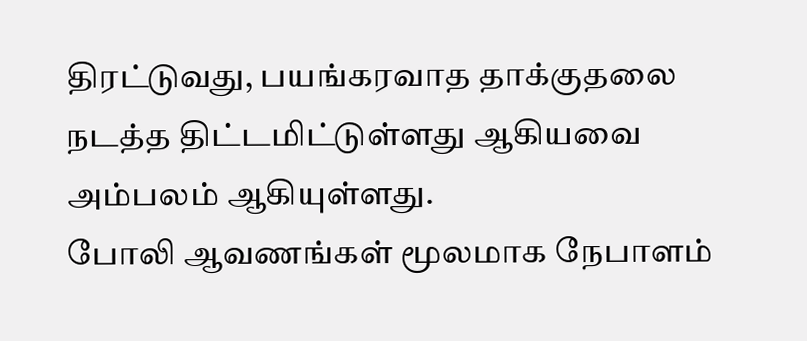திரட்டுவது, பயங்கரவாத தாக்குதலை நடத்த திட்டமிட்டுள்ளது ஆகியவை அம்பலம் ஆகியுள்ளது.
போலி ஆவணங்கள் மூலமாக நேபாளம்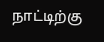நாட்டிற்கு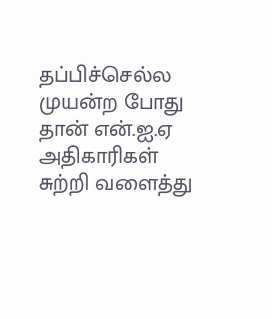தப்பிச்செல்ல முயன்ற போது தான் என்.ஐ.ஏ அதிகாரிகள் சுற்றி வளைத்து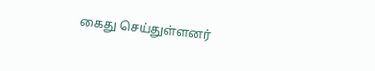கைது செய்துள்ளனர்